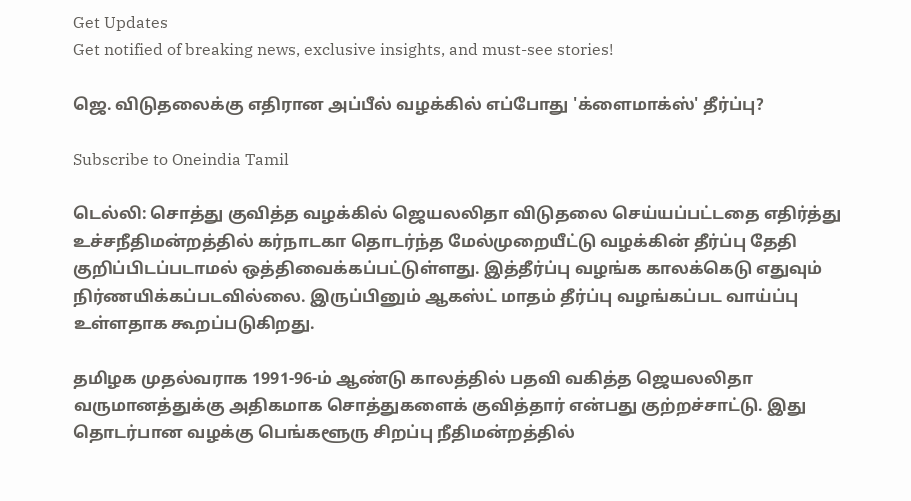Get Updates
Get notified of breaking news, exclusive insights, and must-see stories!

ஜெ. விடுதலைக்கு எதிரான அப்பீல் வழக்கில் எப்போது 'க்ளைமாக்ஸ்' தீர்ப்பு?

Subscribe to Oneindia Tamil

டெல்லி: சொத்து குவித்த வழக்கில் ஜெயலலிதா விடுதலை செய்யப்பட்டதை எதிர்த்து உச்சநீதிமன்றத்தில் கர்நாடகா தொடர்ந்த மேல்முறையீட்டு வழக்கின் தீர்ப்பு தேதி குறிப்பிடப்படாமல் ஒத்திவைக்கப்பட்டுள்ளது. இத்தீர்ப்பு வழங்க காலக்கெடு எதுவும் நிர்ணயிக்கப்படவில்லை. இருப்பினும் ஆகஸ்ட் மாதம் தீர்ப்பு வழங்கப்பட வாய்ப்பு உள்ளதாக கூறப்படுகிறது.

தமிழக முதல்வராக 1991-96-ம் ஆண்டு காலத்தில் பதவி வகித்த ஜெயலலிதா வருமானத்துக்கு அதிகமாக சொத்துகளைக் குவித்தார் என்பது குற்றச்சாட்டு. இது தொடர்பான வழக்கு பெங்களூரு சிறப்பு நீதிமன்றத்தில்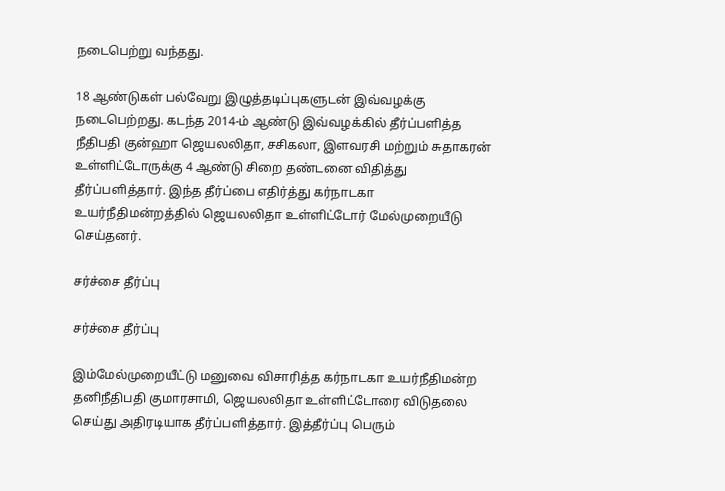நடைபெற்று வந்தது.

18 ஆண்டுகள் பல்வேறு இழுத்தடிப்புகளுடன் இவ்வழக்கு நடைபெற்றது. கடந்த 2014-ம் ஆண்டு இவ்வழக்கில் தீர்ப்பளித்த நீதிபதி குன்ஹா ஜெயலலிதா, சசிகலா, இளவரசி மற்றும் சுதாகரன் உள்ளிட்டோருக்கு 4 ஆண்டு சிறை தண்டனை விதித்து தீர்ப்பளித்தார். இந்த தீர்ப்பை எதிர்த்து கர்நாடகா உயர்நீதிமன்றத்தில் ஜெயலலிதா உள்ளிட்டோர் மேல்முறையீடு செய்தனர்.

சர்ச்சை தீர்ப்பு

சர்ச்சை தீர்ப்பு

இம்மேல்முறையீட்டு மனுவை விசாரித்த கர்நாடகா உயர்நீதிமன்ற தனிநீதிபதி குமாரசாமி, ஜெயலலிதா உள்ளிட்டோரை விடுதலை செய்து அதிரடியாக தீர்ப்பளித்தார். இத்தீர்ப்பு பெரும்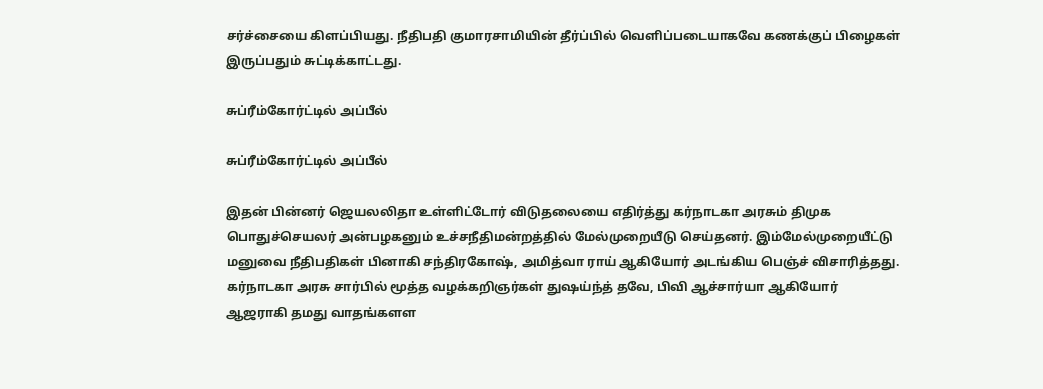சர்ச்சையை கிளப்பியது. நீதிபதி குமாரசாமியின் தீர்ப்பில் வெளிப்படையாகவே கணக்குப் பிழைகள் இருப்பதும் சுட்டிக்காட்டது.

சுப்ரீம்கோர்ட்டில் அப்பீல்

சுப்ரீம்கோர்ட்டில் அப்பீல்

இதன் பின்னர் ஜெயலலிதா உள்ளிட்டோர் விடுதலையை எதிர்த்து கர்நாடகா அரசும் திமுக பொதுச்செயலர் அன்பழகனும் உச்சநீதிமன்றத்தில் மேல்முறையீடு செய்தனர். இம்மேல்முறையீட்டு மனுவை நீதிபதிகள் பினாகி சந்திரகோஷ், அமித்வா ராய் ஆகியோர் அடங்கிய பெஞ்ச் விசாரித்தது. கர்நாடகா அரசு சார்பில் மூத்த வழக்கறிஞர்கள் துஷய்ந்த் தவே, பிவி ஆச்சார்யா ஆகியோர் ஆஜராகி தமது வாதங்களள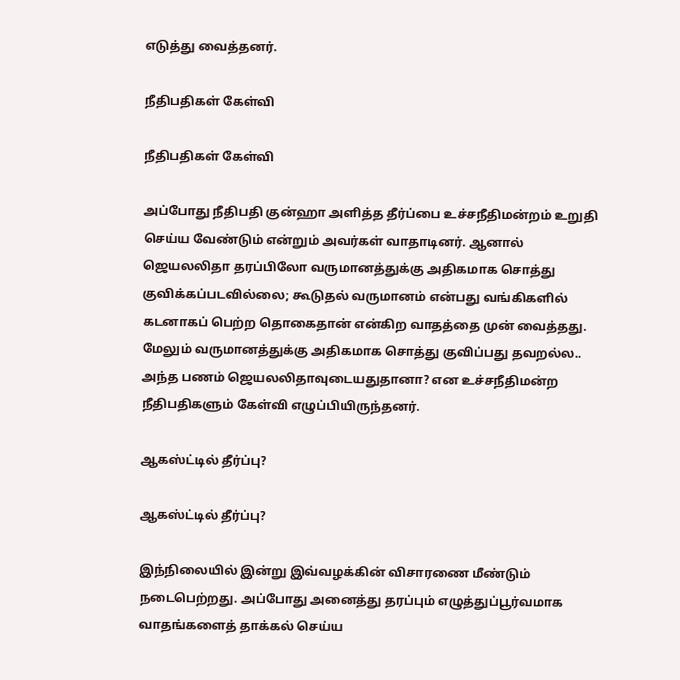எடுத்து வைத்தனர்.

நீதிபதிகள் கேள்வி

நீதிபதிகள் கேள்வி

அப்போது நீதிபதி குன்ஹா அளித்த தீர்ப்பை உச்சநீதிமன்றம் உறுதி செய்ய வேண்டும் என்றும் அவர்கள் வாதாடினர். ஆனால் ஜெயலலிதா தரப்பிலோ வருமானத்துக்கு அதிகமாக சொத்து குவிக்கப்படவில்லை; கூடுதல் வருமானம் என்பது வங்கிகளில் கடனாகப் பெற்ற தொகைதான் என்கிற வாதத்தை முன் வைத்தது. மேலும் வருமானத்துக்கு அதிகமாக சொத்து குவிப்பது தவறல்ல.. அந்த பணம் ஜெயலலிதாவுடையதுதானா? என உச்சநீதிமன்ற நீதிபதிகளும் கேள்வி எழுப்பியிருந்தனர்.

ஆகஸ்ட்டில் தீர்ப்பு?

ஆகஸ்ட்டில் தீர்ப்பு?

இந்நிலையில் இன்று இவ்வழக்கின் விசாரணை மீண்டும் நடைபெற்றது. அப்போது அனைத்து தரப்பும் எழுத்துப்பூர்வமாக வாதங்களைத் தாக்கல் செய்ய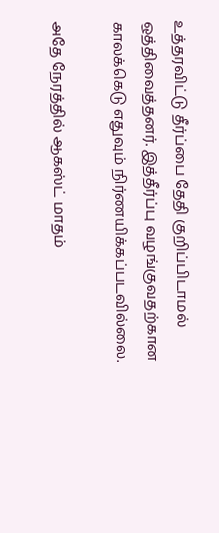உத்தரவிட்டு தீர்ப்பை தேதி குறிப்பிடாமல் ஒத்திவைத்தனர். இத்தீர்ப்பு வழங்குவதற்கான காலக்கெடு எதுவும் நிர்ணயிக்கப்படவில்லை.

அதே நேரத்தில் ஆகஸ்ட் மாதம்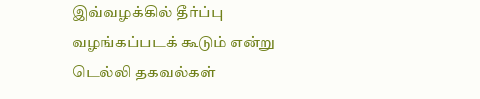இவ்வழக்கில் தீர்ப்பு வழங்கப்படக் கூடும் என்று டெல்லி தகவல்கள்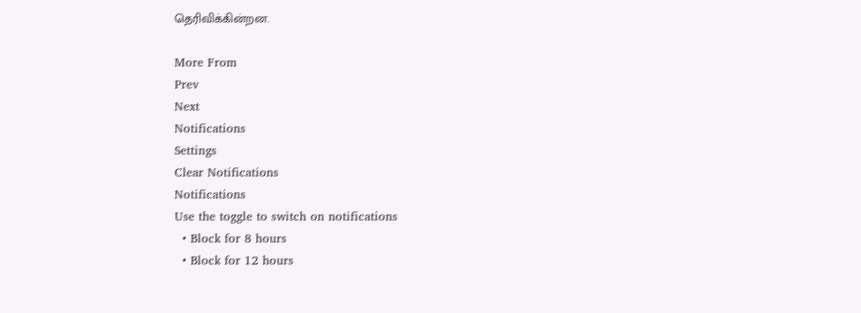தெரிவிக்கின்றன.

More From
Prev
Next
Notifications
Settings
Clear Notifications
Notifications
Use the toggle to switch on notifications
  • Block for 8 hours
  • Block for 12 hours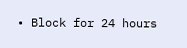• Block for 24 hours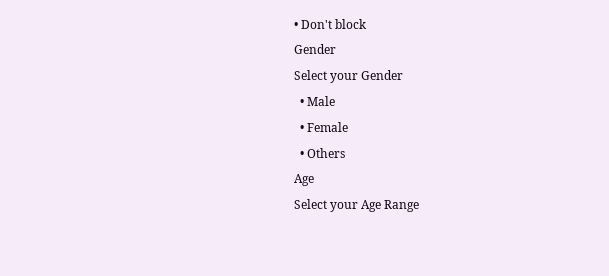• Don't block
Gender
Select your Gender
  • Male
  • Female
  • Others
Age
Select your Age Range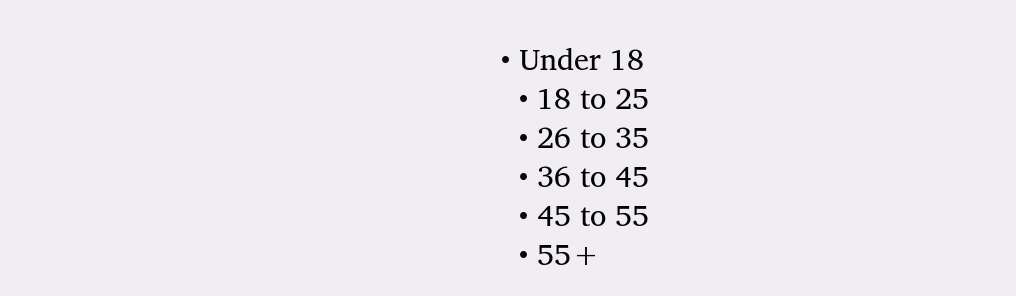• Under 18
  • 18 to 25
  • 26 to 35
  • 36 to 45
  • 45 to 55
  • 55+